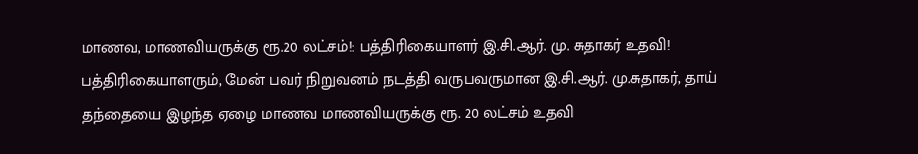மாணவ, மாணவியருக்கு ரூ.20 லட்சம்!: பத்திரிகையாளர் இ.சி.ஆர். மு. சுதாகர் உதவி!
பத்திரிகையாளரும், மேன் பவர் நிறுவனம் நடத்தி வருபவருமான இ.சி.ஆர். மு.சுதாகர், தாய் தந்தையை இழந்த ஏழை மாணவ மாணவியருக்கு ரூ. 20 லட்சம் உதவி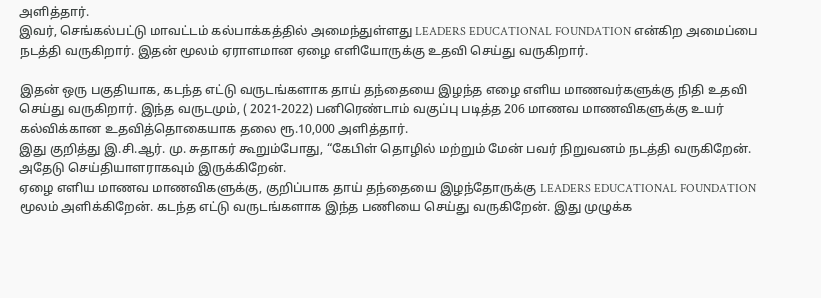அளித்தார்.
இவர், செங்கல்பட்டு மாவட்டம் கல்பாக்கத்தில் அமைந்துள்ளது LEADERS EDUCATIONAL FOUNDATION என்கிற அமைப்பை நடத்தி வருகிறார். இதன் மூலம் ஏராளமான ஏழை எளியோருக்கு உதவி செய்து வருகிறார்.

இதன் ஒரு பகுதியாக, கடந்த எட்டு வருடங்களாக தாய் தந்தையை இழந்த எழை எளிய மாணவர்களுக்கு நிதி உதவி செய்து வருகிறார். இந்த வருடமும், ( 2021-2022) பனிரெண்டாம் வகுப்பு படித்த 206 மாணவ மாணவிகளுக்கு உயர் கல்விக்கான உதவித்தொகையாக தலை ரூ.10,000 அளித்தார்.
இது குறித்து இ.சி.ஆர். மு. சுதாகர் கூறும்போது, “கேபிள் தொழில் மற்றும் மேன் பவர் நிறுவனம் நடத்தி வருகிறேன். அதேடு செய்தியாளராகவும் இருக்கிறேன்.
ஏழை எளிய மாணவ மாணவிகளுக்கு, குறிப்பாக தாய் தந்தையை இழந்தோருக்கு LEADERS EDUCATIONAL FOUNDATION மூலம் அளிக்கிறேன். கடந்த எட்டு வருடங்களாக இந்த பணியை செய்து வருகிறேன். இது முழுக்க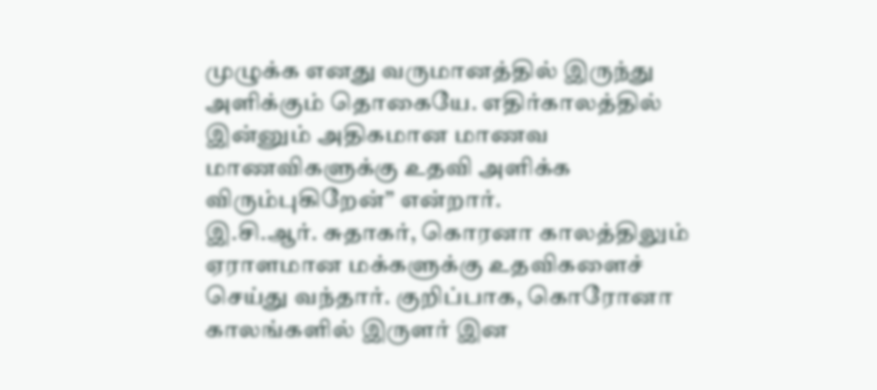முழுக்க எனது வருமானத்தில் இருந்து அளிக்கும் தொகையே. எதிர்காலத்தில் இன்னும் அதிகமான மாணவ மாணவிகளுக்கு உதவி அளிக்க விரும்புகிறேன்” என்றார்.
இ.சி.ஆர். சுதாகர், கொரனா காலத்திலும் ஏராளமான மக்களுக்கு உதவிகளைச் செய்து வந்தார். குறிப்பாக, கொரோனா காலங்களில் இருளர் இன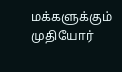மக்களுக்கும் முதியோர்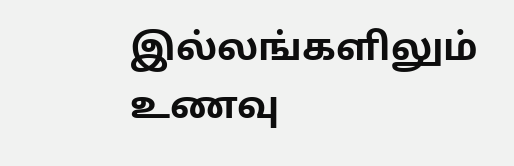இல்லங்களிலும் உணவு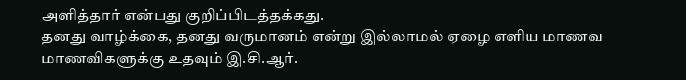அளித்தார் என்பது குறிப்பிடத்தக்கது.
தனது வாழ்க்கை, தனது வருமானம் என்று இல்லாமல் ஏழை எளிய மாணவ மாணவிகளுக்கு உதவும் இ.சி.ஆர்.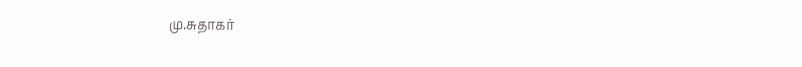மு.சுதாகர்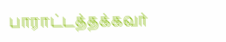பாராட்டத்தக்கவர்